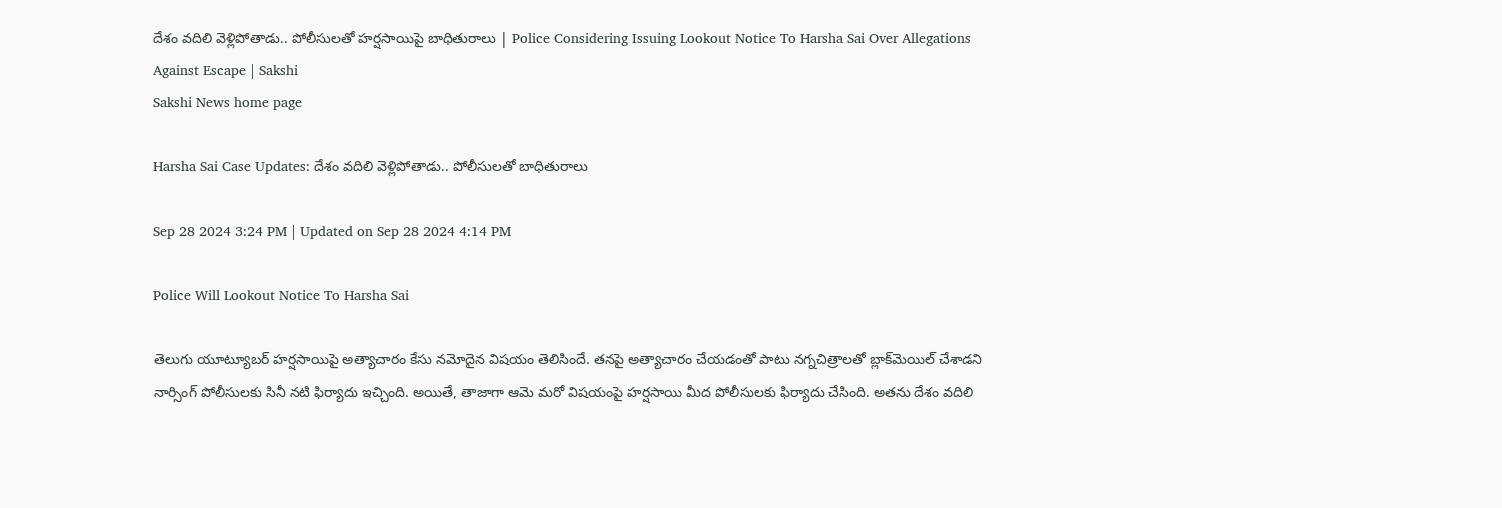దేశం వదిలి వెళ్లిపోతాడు.. పోలీసులతో హర్షసాయిపై బాధితురాలు | Police Considering Issuing Lookout Notice To Harsha Sai Over Allegations Against Escape | Sakshi
Sakshi News home page

Harsha Sai Case Updates: దేశం వదిలి వెళ్లిపోతాడు.. పోలీసులతో బాధితురాలు

Sep 28 2024 3:24 PM | Updated on Sep 28 2024 4:14 PM

Police Will Lookout Notice To Harsha Sai

తెలుగు యూట్యూబర్‌ హర్షసాయిపై అత్యాచారం కేసు నమోదైన విషయం తెలిసిందే. తనపై అత్యాచారం చేయడంతో పాటు నగ్నచిత్రాలతో బ్లాక్‌మెయిల్‌ చేశాడని నార్సింగ్‌ పోలీసులకు సినీ నటి ఫిర్యాదు ఇచ్చింది. అయితే, తాజాగా ఆమె మరో విషయంపై హర్షసాయి మీద పోలీసులకు ఫిర్యాదు చేసింది. అతను దేశం వదిలి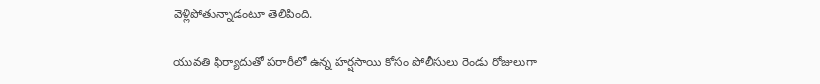వెళ్లిపోతున్నాడంటూ తెలిపింది.

యువతి ఫిర్యాదుతో పరారీలో ఉన్న హర్షసాయి కోసం పోలీసులు రెండు రోజులుగా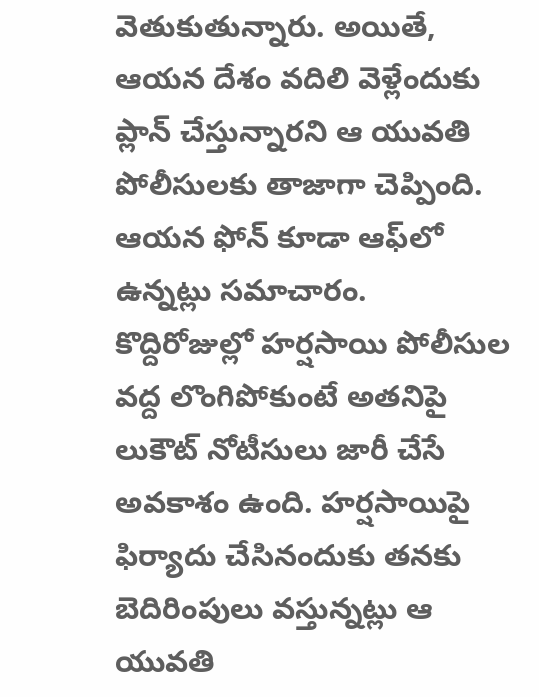వెతుకుతున్నారు. అయితే, ఆయన దేశం వదిలి వెళ్లేందుకు ప్లాన్‌ చేస్తున్నారని ఆ యువతి పోలీసులకు తాజాగా చెప్పింది. ఆయన ఫోన్‌ కూడా ఆఫ్‌లో ఉన్నట్లు సమాచారం. కొద్దిరోజుల్లో హర్షసాయి పోలీసుల వద్ద లొంగిపోకుంటే అతనిపై లుకౌట్‌ నోటీసులు జారీ చేసే అవకాశం ఉంది. హర్షసాయిపై ఫిర్యాదు చేసినందుకు తనకు బెదిరింపులు వస్తున్నట్లు ఆ యువతి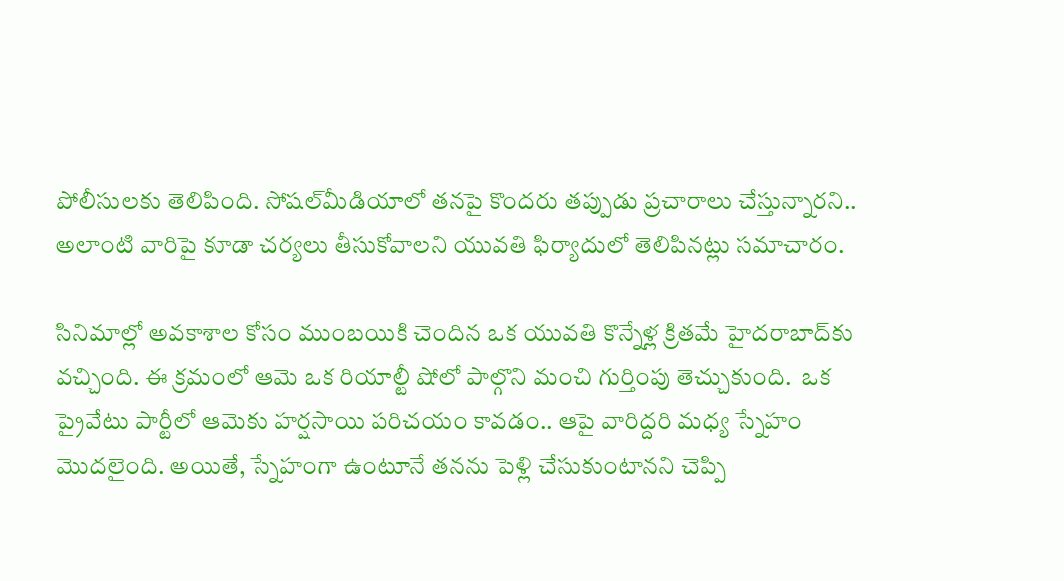పోలీసులకు తెలిపింది. సోషల్‌మీడియాలో తనపై కొందరు తప్పుడు ప్రచారాలు చేస్తున్నారని.. అలాంటి వారిపై కూడా చర్యలు తీసుకోవాల‌ని యువతి ఫిర్యాదులో తెలిపిన‌ట్లు స‌మాచారం.

సినిమాల్లో అవకాశాల కోసం ముంబయికి చెందిన ఒక యువతి కొన్నేళ్ల క్రితమే హైదరాబాద్‌కు వచ్చింది. ఈ క్రమంలో ఆమె ఒక రియాల్టీ షోలో పాల్గొని మంచి గుర్తింపు తెచ్చుకుంది.  ఒక ప్రైవేటు పార్టీలో ఆమెకు హర్షసాయి పరిచయం కావడం.. ఆపై వారిద్దరి మధ్య స్నేహం మొదలైంది. అయితే, స్నేహంగా ఉంటూనే తనను పెళ్లి చేసుకుంటానని చెప్పి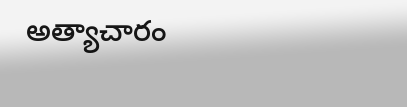అత్యాచారం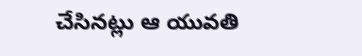చేసినట్లు ఆ యువతి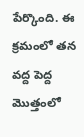పేర్కొంది. ఈ క్రమంలో తన వద్ద పెద్ద మొత్తంలో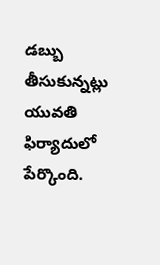డబ్బు తీసుకున్నట్లు యువతి ఫిర్యాదులో పేర్కొంది.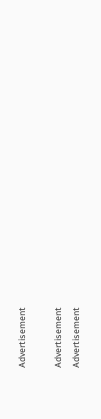Advertisement

Advertisement
Advertisement